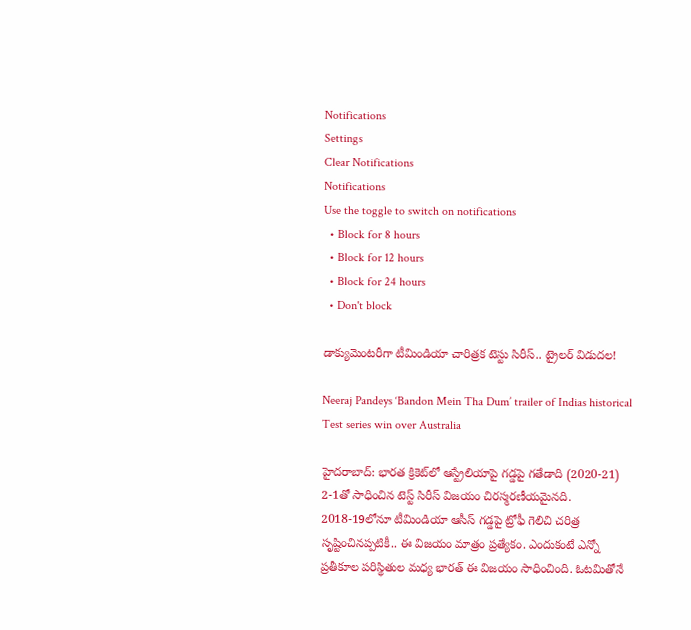Notifications
Settings
Clear Notifications
Notifications
Use the toggle to switch on notifications
  • Block for 8 hours
  • Block for 12 hours
  • Block for 24 hours
  • Don't block

డాక్యుమెంటరీగా టీమిండియా చారిత్రక టెస్టు సిరీస్‌.. ట్రైలర్ విడుదల!

Neeraj Pandeys ‘Bandon Mein Tha Dum’ trailer of Indias historical Test series win over Australia

హైదరాబాద్: భారత క్రికెట్‌లో ఆస్ట్రేలియాపై గడ్డపై గతేడాది (2020-21) 2-1తో సాధించిన టెస్ట్ సిరీస్ విజయం చిరస్మరణీయమైనది. 2018-19లోనూ టీమిండియా ఆసీస్‌ గడ్డపై ట్రోఫీ గెలిచి చరిత్ర సృష్టించినప్పటికీ.. ఈ విజయం మాత్రం ప్రత్యేకం. ఎందుకంటే ఎన్నో ప్రతీకూల పరిస్థితుల మధ్య భారత్ ఈ విజయం సాధించింది. ఓటమితోనే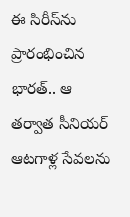ఈ సిరీస్‌ను ప్రారంభించిన భారత్.. ఆ తర్వాత సీనియర్ ఆటగాళ్ల సేవలను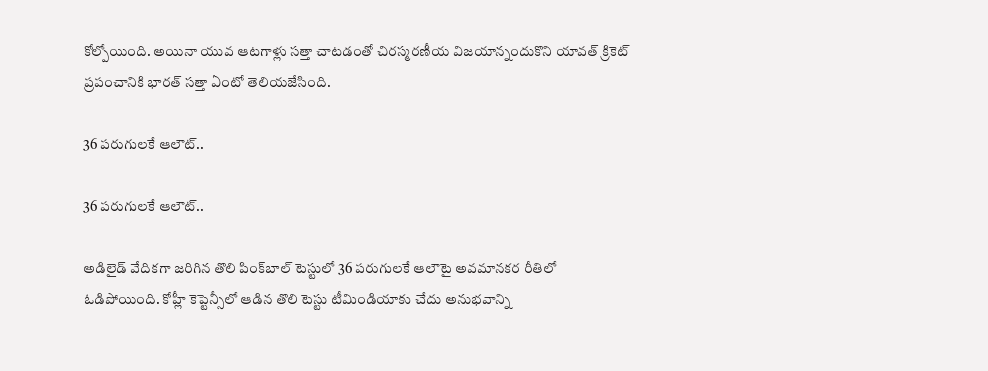కోల్పోయింది. అయినా యువ ఆటగాళ్లు సత్తా చాటడంతో చిరస్మరణీయ విజయాన్నందుకొని యావత్ క్రికెట్ ప్రపంచానికి భారత్ సత్తా ఏంటో తెలియజేసింది.

36 పరుగులకే ఆలౌట్..

36 పరుగులకే ఆలౌట్..

అడిలైడ్‌ వేదికగా జరిగిన తొలి పింక్‌బాల్‌ టెస్టులో 36 పరుగులకే ఆలౌటై అవమానకర రీతిలో ఓడిపోయింది. కోహ్లీ కెప్టెన్సీలో ఆడిన తొలి టెస్టు టీమిండియాకు చేదు అనుభవాన్ని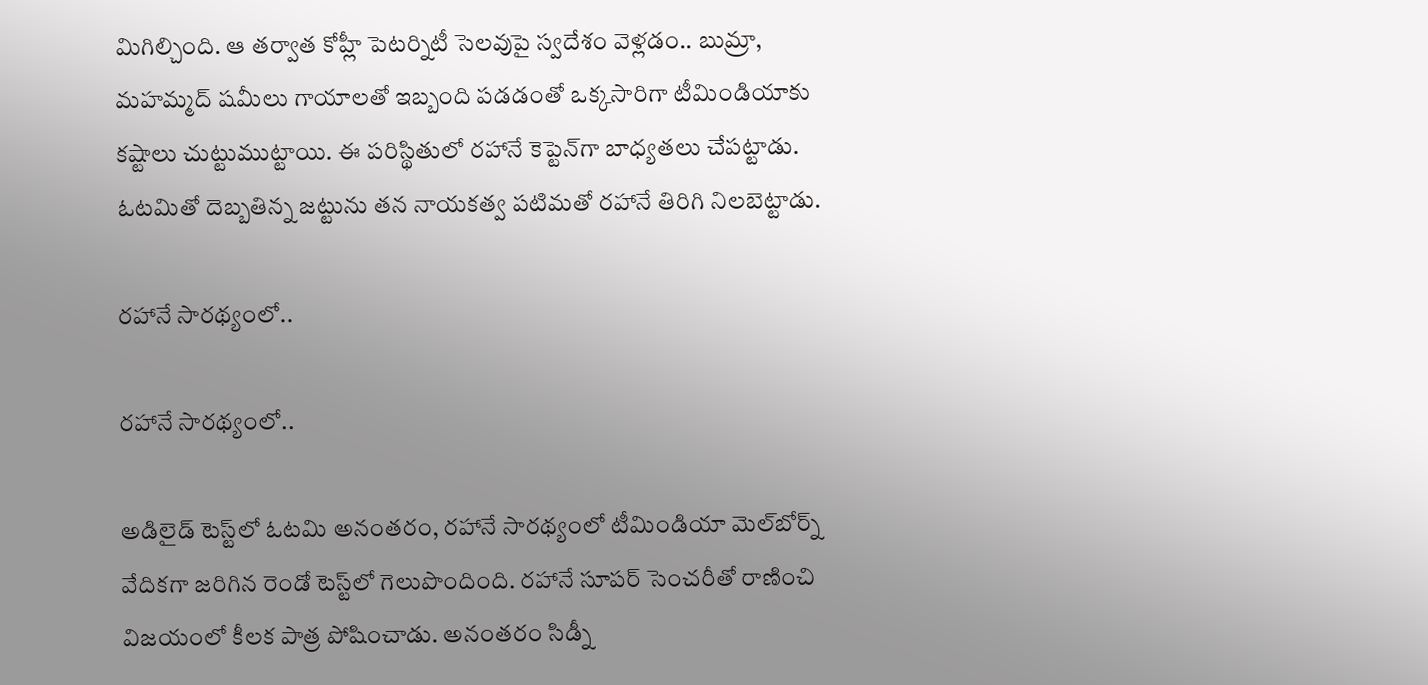మిగిల్చింది. ఆ తర్వాత కోహ్లీ పెటర్నిటీ సెలవుపై స్వదేశం వెళ్లడం.. బుమ్రా, మహమ్మద్ షమీలు గాయాలతో ఇబ్బంది పడడంతో ఒక్కసారిగా టీమిండియాకు కష్టాలు చుట్టుముట్టాయి. ఈ పరిస్థితులో రహానే కెప్టెన్‌గా బాధ్యతలు చేపట్టాడు. ఓటమితో దెబ్బతిన్న జట్టును తన నాయకత్వ పటిమతో రహానే తిరిగి నిలబెట్టాడు.

రహానే సారథ్యంలో..

రహానే సారథ్యంలో..

అడిలైడ్‌ టెస్ట్‌లో ఓటమి అనంతరం, రహానే సారథ్యంలో టీమిండియా మెల్‌బోర్న్‌ వేదికగా జరిగిన రెండో టెస్ట్‌లో గెలుపొందింది. రహానే సూపర్ సెంచరీతో రాణించి విజయంలో కీలక పాత్ర పోషించాడు. అనంతరం సిడ్నీ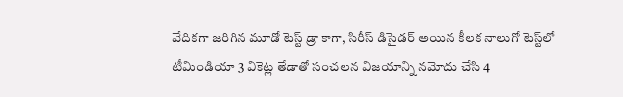వేదికగా జరిగిన మూడో టెస్ట్‌ డ్రా కాగా, సిరీస్‌ డిసైడర్‌ అయిన కీలక నాలుగో టెస్ట్‌లో టీమిండియా 3 వికెట్ల తేడాతో సంచలన విజయాన్ని నమోదు చేసి 4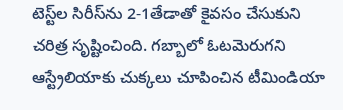టెస్ట్‌ల సిరీస్‌ను 2-1తేడాతో కైవసం చేసుకుని చరిత్ర సృష్టించింది. గబ్బాలో ఓటమెరుగని ఆస్ట్రేలియాకు చుక్కలు చూపించిన టీమిండియా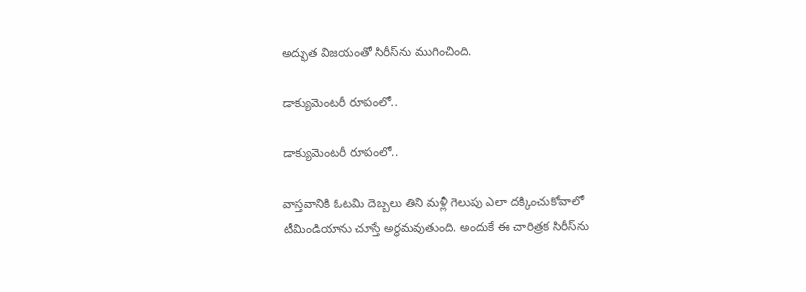అద్భుత విజయంతో సిరీస్‌ను ముగించింది.

డాక్యుమెంటరీ రూపంలో..

డాక్యుమెంటరీ రూపంలో..

వాస్తవానికి ఓటమి దెబ్బలు తిని మళ్లీ గెలుపు ఎలా దక్కించుకోవాలో టీమిండియాను చూస్తే అర్థమవుతుంది. అందుకే ఈ చారిత్రక సిరీస్‌ను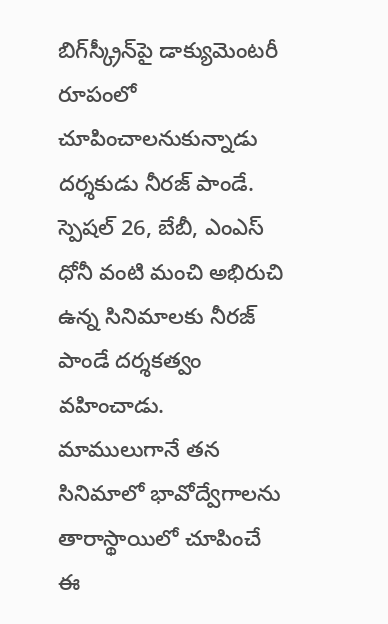బిగ్‌స్క్రీన్‌పై డాక్యుమెంటరీ రూపంలో చూపించాలనుకున్నాడు దర్శకుడు నీరజ్‌ పాండే. స్పెషల్‌ 26, బేబీ, ఎంఎస్‌ ధోనీ వంటి మంచి అభిరుచి ఉన్న సినిమాలకు నీరజ్ పాండే దర్శకత్వం వహించాడు. మాములుగానే తన సినిమాలో భావోద్వేగాలను తారాస్థాయిలో చూపించే ఈ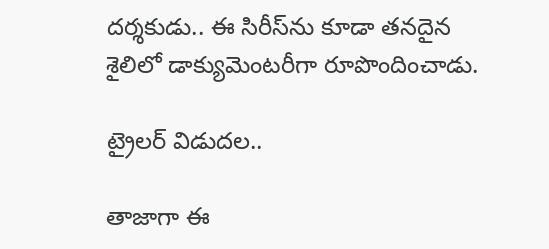దర్శకుడు.. ఈ సిరీస్‌ను కూడా తనదైన శైలిలో డాక్యుమెంటరీగా రూపొందించాడు.

ట్రైలర్ విడుదల..

తాజాగా ఈ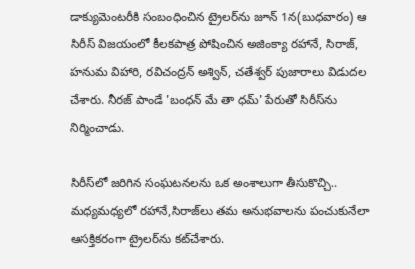డాక్యుమెంటరీకి సంబంధించిన ట్రైలర్‌ను జూన్‌ 1న(బుధవారం) ఆ సిరీస్‌ విజయంలో కీలకపాత్ర పోషించిన అజింక్యా రహానే, సిరాజ్‌, హనుమ విహారి, రవిచంద్రన్‌ అశ్విన్‌, చతేశ్వర్‌ పుజారాలు విడుదల చేశారు. నీరజ్‌ పాండే 'బంధన్‌ మే తా ధమ్‌' పేరుతో సిరీస్‌ను నిర్మించాడు.

సిరీస్‌లో జరిగిన సంఘటనలను ఒక అంశాలుగా తీసుకొచ్చి.. మధ్యమధ్యలో రహానే,సిరాజ్‌లు తమ అనుభవాలను పంచుకునేలా ఆసక్తికరంగా ట్రైలర్‌ను కట్‌చేశారు.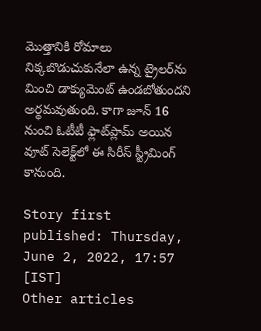మొత్తానికి రోమాలు నిక్కబొడుచుకునేలా ఉన్న ట్రైలర్‌ను మించి డాక్యుమెంట్‌ ఉండబోతుందని అర్థమవుతుంది. కాగా జూన్‌ 16 నుంచి ఓటీటీ ఫ్లాట్‌ప్లామ్‌ అయిన వూట్‌ సెలెక్ట్‌లో ఈ సిరీస్‌ స్ట్రీమింగ్‌ కానుంది.

Story first published: Thursday, June 2, 2022, 17:57 [IST]
Other articles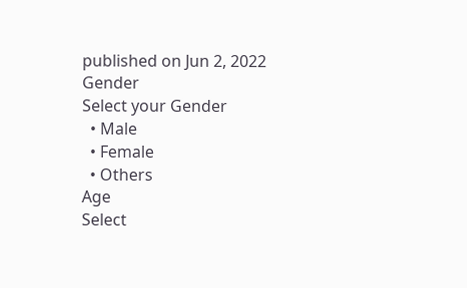published on Jun 2, 2022
Gender
Select your Gender
  • Male
  • Female
  • Others
Age
Select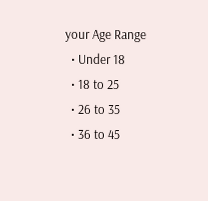your Age Range
  • Under 18
  • 18 to 25
  • 26 to 35
  • 36 to 45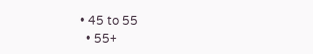• 45 to 55
  • 55+